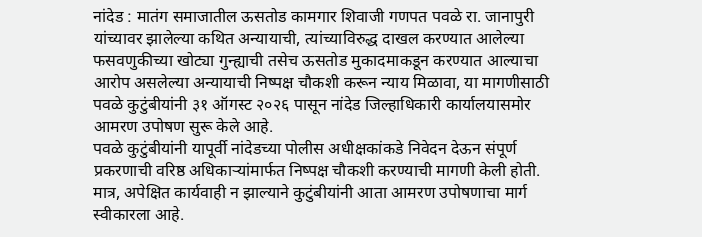नांदेड : मातंग समाजातील ऊसतोड कामगार शिवाजी गणपत पवळे रा. जानापुरी यांच्यावर झालेल्या कथित अन्यायाची, त्यांच्याविरुद्ध दाखल करण्यात आलेल्या फसवणुकीच्या खोट्या गुन्ह्याची तसेच ऊसतोड मुकादमाकडून करण्यात आल्याचा आरोप असलेल्या अन्यायाची निष्पक्ष चौकशी करून न्याय मिळावा, या मागणीसाठी पवळे कुटुंबीयांनी ३१ ऑगस्ट २०२६ पासून नांदेड जिल्हाधिकारी कार्यालयासमोर आमरण उपोषण सुरू केले आहे.
पवळे कुटुंबीयांनी यापूर्वी नांदेडच्या पोलीस अधीक्षकांकडे निवेदन देऊन संपूर्ण प्रकरणाची वरिष्ठ अधिकाऱ्यांमार्फत निष्पक्ष चौकशी करण्याची मागणी केली होती. मात्र, अपेक्षित कार्यवाही न झाल्याने कुटुंबीयांनी आता आमरण उपोषणाचा मार्ग स्वीकारला आहे.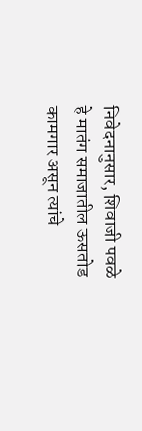निवेदनानुसार, शिवाजी पवळे हे मातंग समाजातील ऊसतोड कामगार असून त्यांचे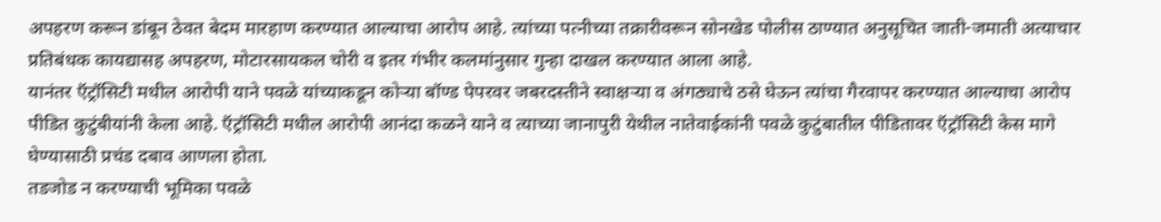अपहरण करून डांबून ठेवत बेदम मारहाण करण्यात आल्याचा आरोप आहे. त्यांच्या पत्नीच्या तक्रारीवरून सोनखेड पोलीस ठाण्यात अनुसूचित जाती-जमाती अत्याचार प्रतिबंधक कायद्यासह अपहरण, मोटारसायकल चोरी व इतर गंभीर कलमांनुसार गुन्हा दाखल करण्यात आला आहे.
यानंतर ऍट्रॉसिटी मधील आरोपी याने पवळे यांच्याकडून कोऱ्या बॉण्ड पेपरवर जबरदस्तीने स्वाक्षऱ्या व अंगठ्याचे ठसे घेऊन त्यांचा गैरवापर करण्यात आल्याचा आरोप पीडित कुटुंबीयांनी केला आहे. ऍट्रॉसिटी मधील आरोपी आनंदा कळने याने व त्याच्या जानापुरी येथील नातेवाईकांनी पवळे कुटुंबातील पीडितावर ऍट्रॉसिटी केस मागे घेण्यासाठी प्रचंड दबाव आणला होता.
तडजोड न करण्याची भूमिका पवळे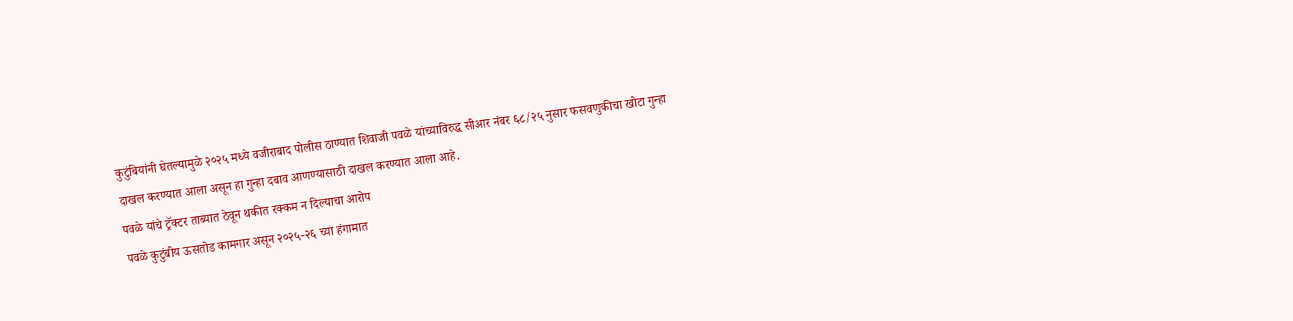कुटुंबियांनी घेतल्यामुळे २०२५ मध्ये वजीराबाद पोलीस ठाण्यात शिवाजी पवळे यांच्याविरुद्ध सीआर नंबर ६८/२५ नुसार फसवणुकीचा खोटा गुन्हा दाखल करण्यात आला असून हा गुन्हा दबाव आणण्यासाठी दाखल करण्यात आला आहे.
पवळे यांचे ट्रॅक्टर ताब्यात ठेवून थकीत रक्कम न दिल्याचा आरोप
पवळे कुटुंबीय ऊसतोड कामगार असून २०२५-२६ च्या हंगामात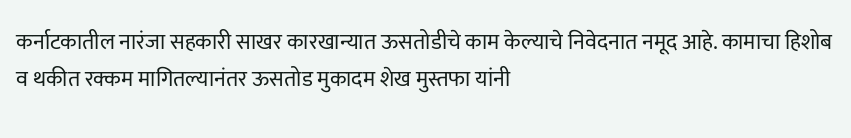कर्नाटकातील नारंजा सहकारी साखर कारखान्यात ऊसतोडीचे काम केल्याचे निवेदनात नमूद आहे. कामाचा हिशोब व थकीत रक्कम मागितल्यानंतर ऊसतोड मुकादम शेख मुस्तफा यांनी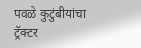पवळे कुटुंबीयांचा ट्रॅक्टर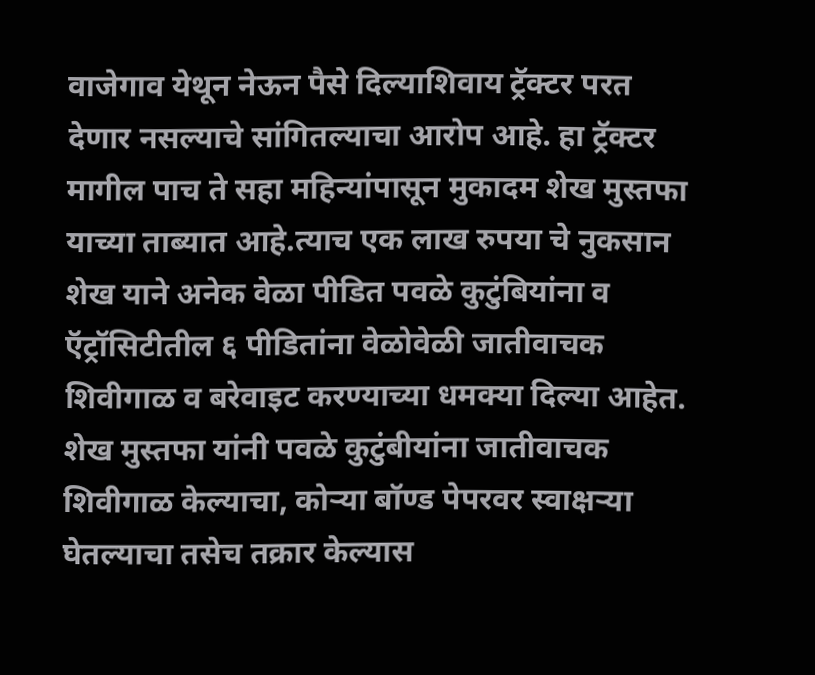वाजेगाव येथून नेऊन पैसे दिल्याशिवाय ट्रॅक्टर परत देणार नसल्याचे सांगितल्याचा आरोप आहे. हा ट्रॅक्टर मागील पाच ते सहा महिन्यांपासून मुकादम शेख मुस्तफा याच्या ताब्यात आहे.त्याच एक लाख रुपया चे नुकसान शेख याने अनेक वेळा पीडित पवळे कुटुंबियांना व ऍट्रॉसिटीतील ६ पीडितांना वेळोवेळी जातीवाचक शिवीगाळ व बरेवाइट करण्याच्या धमक्या दिल्या आहेत.
शेख मुस्तफा यांनी पवळे कुटुंबीयांना जातीवाचक शिवीगाळ केल्याचा, कोऱ्या बॉण्ड पेपरवर स्वाक्षऱ्या घेतल्याचा तसेच तक्रार केल्यास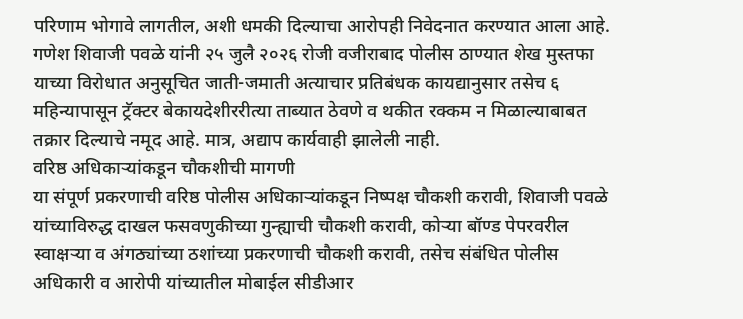परिणाम भोगावे लागतील, अशी धमकी दिल्याचा आरोपही निवेदनात करण्यात आला आहे.
गणेश शिवाजी पवळे यांनी २५ जुलै २०२६ रोजी वजीराबाद पोलीस ठाण्यात शेख मुस्तफा याच्या विरोधात अनुसूचित जाती-जमाती अत्याचार प्रतिबंधक कायद्यानुसार तसेच ६ महिन्यापासून ट्रॅक्टर बेकायदेशीररीत्या ताब्यात ठेवणे व थकीत रक्कम न मिळाल्याबाबत तक्रार दिल्याचे नमूद आहे. मात्र, अद्याप कार्यवाही झालेली नाही.
वरिष्ठ अधिकाऱ्यांकडून चौकशीची मागणी
या संपूर्ण प्रकरणाची वरिष्ठ पोलीस अधिकाऱ्यांकडून निष्पक्ष चौकशी करावी, शिवाजी पवळे यांच्याविरुद्ध दाखल फसवणुकीच्या गुन्ह्याची चौकशी करावी, कोऱ्या बॉण्ड पेपरवरील स्वाक्षऱ्या व अंगठ्यांच्या ठशांच्या प्रकरणाची चौकशी करावी, तसेच संबंधित पोलीस अधिकारी व आरोपी यांच्यातील मोबाईल सीडीआर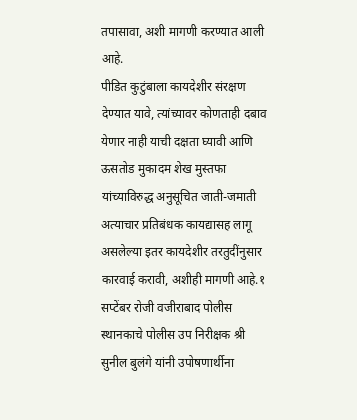तपासावा, अशी मागणी करण्यात आली आहे.
पीडित कुटुंबाला कायदेशीर संरक्षण देण्यात यावे, त्यांच्यावर कोणताही दबाव येणार नाही याची दक्षता घ्यावी आणि ऊसतोड मुकादम शेख मुस्तफा यांच्याविरुद्ध अनुसूचित जाती-जमाती अत्याचार प्रतिबंधक कायद्यासह लागू असलेल्या इतर कायदेशीर तरतुदींनुसार कारवाई करावी, अशीही मागणी आहे.१ सप्टेंबर रोजी वजीराबाद पोलीस स्थानकाचे पोलीस उप निरीक्षक श्री सुनील बुलंगे यांनी उपोषणार्थीना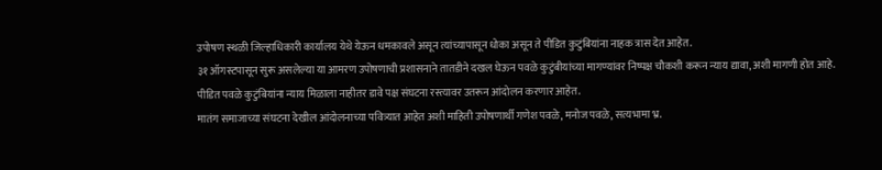उपोषण स्थळी जिल्हाधिकारी कार्यालय येथे येऊन धमकावले असून त्यांच्यापासून धोका असून ते पीडित कुटुंबियांना नाहक त्रास देत आहेत.
३१ ऑगस्टपासून सुरू असलेल्या या आमरण उपोषणाची प्रशासनाने तातडीने दखल घेऊन पवळे कुटुंबीयांच्या मागण्यांवर निष्पक्ष चौकशी करून न्याय द्यावा, अशी मागणी होत आहे.
पीडित पवळे कुटुंबियांना न्याय मिळाला नाहीतर डावे पक्ष संघटना रस्त्यावर उतरून आंदोलन करणार आहेत.
मातंग समाजाच्या संघटना देखील आंदोलनाच्या पवित्र्यात आहेत अशी माहिती उपोषणार्थी गणेश पवळे, मनोज पवळे, सत्यभामा भ्र.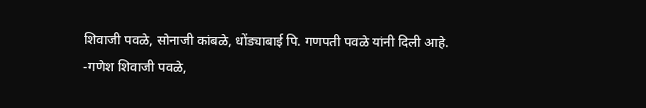शिवाजी पवळे, सोनाजी कांबळे, धोंड्याबाई पि. गणपती पवळे यांनी दिली आहे.
-गणेश शिवाजी पवळे,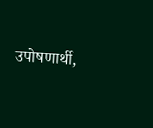उपोषणार्थी,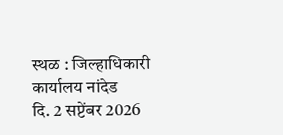स्थळ : जिल्हाधिकारी कार्यालय नांदेड
दि. 2 सप्टेंबर 2026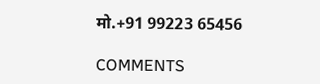मो.+91 99223 65456

COMMENTS